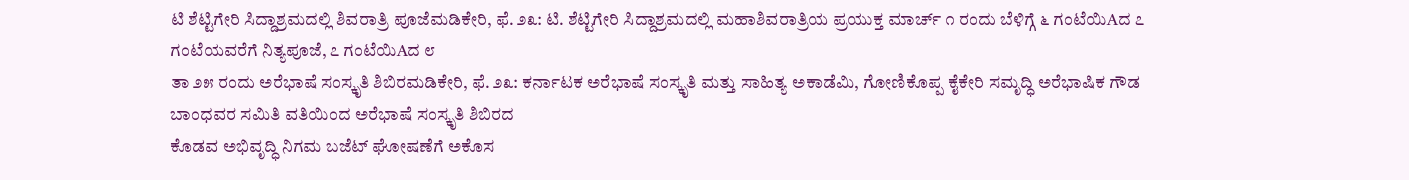ಟಿ ಶೆಟ್ಟಿಗೇರಿ ಸಿದ್ದಾಶ್ರಮದಲ್ಲಿ ಶಿವರಾತ್ರಿ ಪೂಜೆಮಡಿಕೇರಿ, ಫೆ. ೨೩: ಟಿ. ಶೆಟ್ಟಿಗೇರಿ ಸಿದ್ದಾಶ್ರಮದಲ್ಲಿ ಮಹಾಶಿವರಾತ್ರಿಯ ಪ್ರಯುಕ್ತ ಮಾರ್ಚ್ ೧ ರಂದು ಬೆಳಿಗ್ಗೆ ೬ ಗಂಟೆಯಿAದ ೭ ಗಂಟೆಯವರೆಗೆ ನಿತ್ಯಪೂಜೆ, ೭ ಗಂಟೆಯಿAದ ೮
ತಾ ೨೫ ರಂದು ಅರೆಭಾಷೆ ಸಂಸ್ಕೃತಿ ಶಿಬಿರಮಡಿಕೇರಿ, ಫೆ. ೨೩: ಕರ್ನಾಟಕ ಅರೆಭಾಷೆ ಸಂಸ್ಕೃತಿ ಮತ್ತು ಸಾಹಿತ್ಯ ಅಕಾಡೆಮಿ, ಗೋಣಿಕೊಪ್ಪ ಕೈಕೇರಿ ಸಮೃದ್ಧಿ ಅರೆಭಾಷಿಕ ಗೌಡ ಬಾಂಧವರ ಸಮಿತಿ ವತಿಯಿಂದ ಅರೆಭಾಷೆ ಸಂಸ್ಕೃತಿ ಶಿಬಿರದ
ಕೊಡವ ಅಭಿವೃದ್ಧಿ ನಿಗಮ ಬಜೆಟ್ ಘೋಷಣೆಗೆ ಅಕೊಸ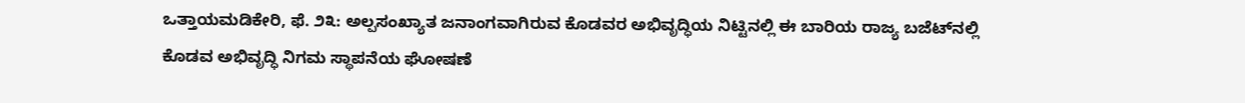ಒತ್ತಾಯಮಡಿಕೇರಿ, ಫೆ. ೨೩: ಅಲ್ಪಸಂಖ್ಯಾತ ಜನಾಂಗವಾಗಿರುವ ಕೊಡವರ ಅಭಿವೃದ್ಧಿಯ ನಿಟ್ಟಿನಲ್ಲಿ ಈ ಬಾರಿಯ ರಾಜ್ಯ ಬಜೆಟ್‌ನಲ್ಲಿ ಕೊಡವ ಅಭಿವೃದ್ಧಿ ನಿಗಮ ಸ್ಥಾಪನೆಯ ಘೋಷಣೆ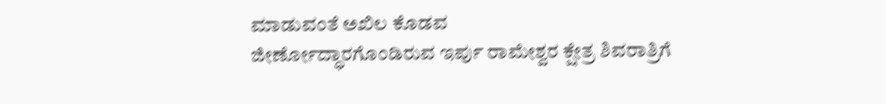ಮಾಡುವಂತೆ ಅಖಿಲ ಕೊಡವ
ಜೀರ್ಣೋದ್ಧಾರಗೊಂಡಿರುವ ಇರ್ಪು ರಾಮೇಶ್ವರ ಕ್ಷೇತ್ರ ಶಿವರಾತ್ರಿಗೆ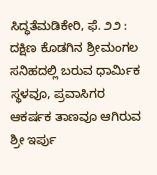ಸಿದ್ಧತೆಮಡಿಕೇರಿ, ಫೆ. ೨೨ : ದಕ್ಷಿಣ ಕೊಡಗಿನ ಶ್ರೀಮಂಗಲ ಸನಿಹದಲ್ಲಿ ಬರುವ ಧಾರ್ಮಿಕ ಸ್ಥಳವೂ, ಪ್ರವಾಸಿಗರ ಆಕರ್ಷಕ ತಾಣವೂ ಆಗಿರುವ ಶ್ರೀ ಇರ್ಪು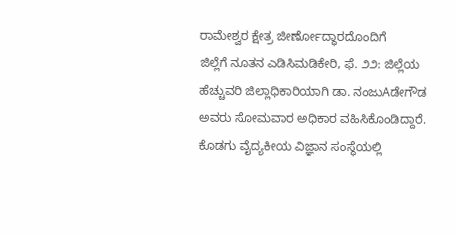ರಾಮೇಶ್ವರ ಕ್ಷೇತ್ರ ಜೀರ್ಣೋದ್ಧಾರದೊಂದಿಗೆ
ಜಿಲ್ಲೆಗೆ ನೂತನ ಎಡಿಸಿಮಡಿಕೇರಿ, ಫೆ. ೨೨: ಜಿಲ್ಲೆಯ ಹೆಚ್ಚುವರಿ ಜಿಲ್ಲಾಧಿಕಾರಿಯಾಗಿ ಡಾ. ನಂಜುAಡೇಗೌಡ ಅವರು ಸೋಮವಾರ ಅಧಿಕಾರ ವಹಿಸಿಕೊಂಡಿದ್ದಾರೆ. ಕೊಡಗು ವೈದ್ಯಕೀಯ ವಿಜ್ಞಾನ ಸಂಸ್ಥೆಯಲ್ಲಿ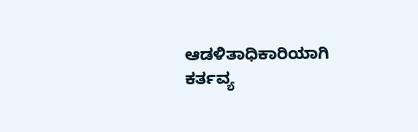ಆಡಳಿತಾಧಿಕಾರಿಯಾಗಿ ಕರ್ತವ್ಯ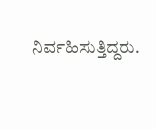ನಿರ್ವಹಿಸುತ್ತಿದ್ದರು.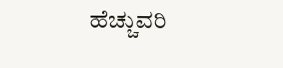ಹೆಚ್ಚುವರಿ